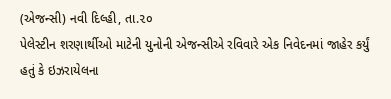(એજન્સી) નવી દિલ્હી, તા.૨૦
પેલેસ્ટીન શરણાર્થીઓ માટેની યુનોની એજન્સીએ રવિવારે એક નિવેદનમાં જાહેર કર્યું હતું કે ઇઝરાયેલના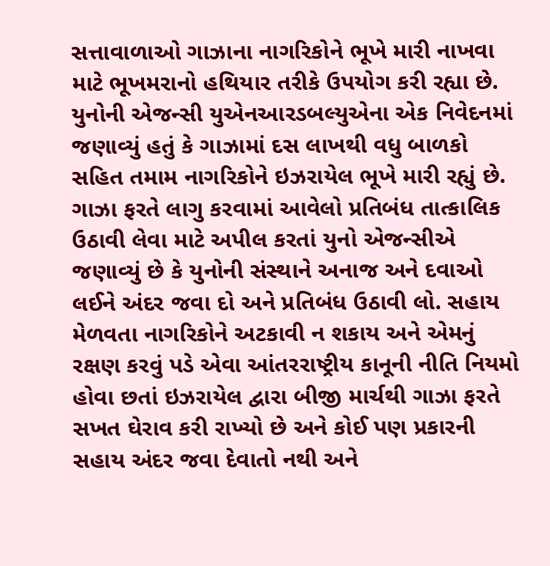સત્તાવાળાઓ ગાઝાના નાગરિકોને ભૂખે મારી નાખવા માટે ભૂખમરાનો હથિયાર તરીકે ઉપયોગ કરી રહ્યા છે. યુનોની એજન્સી યુએનઆરડબલ્યુએના એક નિવેદનમાં જણાવ્યું હતું કે ગાઝામાં દસ લાખથી વધુ બાળકો સહિત તમામ નાગરિકોને ઇઝરાયેલ ભૂખે મારી રહ્યું છે. ગાઝા ફરતે લાગુ કરવામાં આવેલો પ્રતિબંધ તાત્કાલિક ઉઠાવી લેવા માટે અપીલ કરતાં યુનો એજન્સીએ જણાવ્યું છે કે યુનોની સંસ્થાને અનાજ અને દવાઓ લઈને અંદર જવા દો અને પ્રતિબંધ ઉઠાવી લો. સહાય મેળવતા નાગરિકોને અટકાવી ન શકાય અને એમનું રક્ષણ કરવું પડે એવા આંતરરાષ્ટ્રીય કાનૂની નીતિ નિયમો હોવા છતાં ઇઝરાયેલ દ્વારા બીજી માર્ચથી ગાઝા ફરતે સખત ઘેરાવ કરી રાખ્યો છે અને કોઈ પણ પ્રકારની સહાય અંદર જવા દેવાતો નથી અને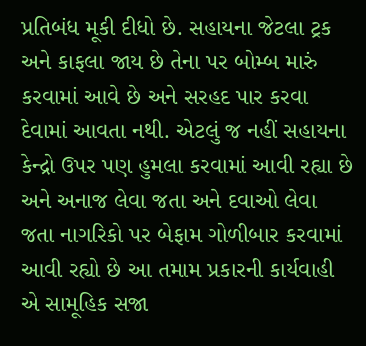પ્રતિબંધ મૂકી દીધો છે. સહાયના જેટલા ટ્રક અને કાફલા જાય છે તેના પર બોમ્બ મારું કરવામાં આવે છે અને સરહદ પાર કરવા દેવામાં આવતા નથી. એટલું જ નહીં સહાયના કેન્દ્રો ઉપર પણ હુમલા કરવામાં આવી રહ્યા છે અને અનાજ લેવા જતા અને દવાઓ લેવા જતા નાગરિકો પર બેફામ ગોળીબાર કરવામાં આવી રહ્યો છે આ તમામ પ્રકારની કાર્યવાહી એ સામૂહિક સજા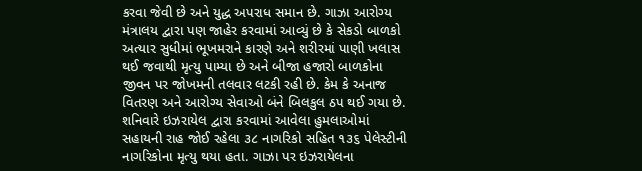કરવા જેવી છે અને યુદ્ધ અપરાધ સમાન છે. ગાઝા આરોગ્ય મંત્રાલય દ્વારા પણ જાહેર કરવામાં આવ્યું છે કે સેકડો બાળકો અત્યાર સુધીમાં ભૂખમરાને કારણે અને શરીરમાં પાણી ખલાસ થઈ જવાથી મૃત્યુ પામ્યા છે અને બીજા હજારો બાળકોના જીવન પર જોખમની તલવાર લટકી રહી છે. કેમ કે અનાજ વિતરણ અને આરોગ્ય સેવાઓ બંને બિલકુલ ઠપ થઈ ગયા છે. શનિવારે ઇઝરાયેલ દ્વારા કરવામાં આવેલા હુમલાઓમાં સહાયની રાહ જોઈ રહેલા ૩૮ નાગરિકો સહિત ૧૩૬ પેલેસ્ટીની નાગરિકોના મૃત્યુ થયા હતા. ગાઝા પર ઇઝરાયેલના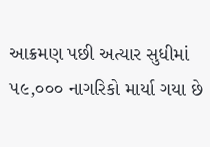આક્રમણ પછી અત્યાર સુધીમાં ૫૯,૦૦૦ નાગરિકો માર્યા ગયા છે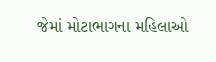જેમાં મોટાભાગના મહિલાઓ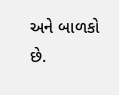અને બાળકો છે.